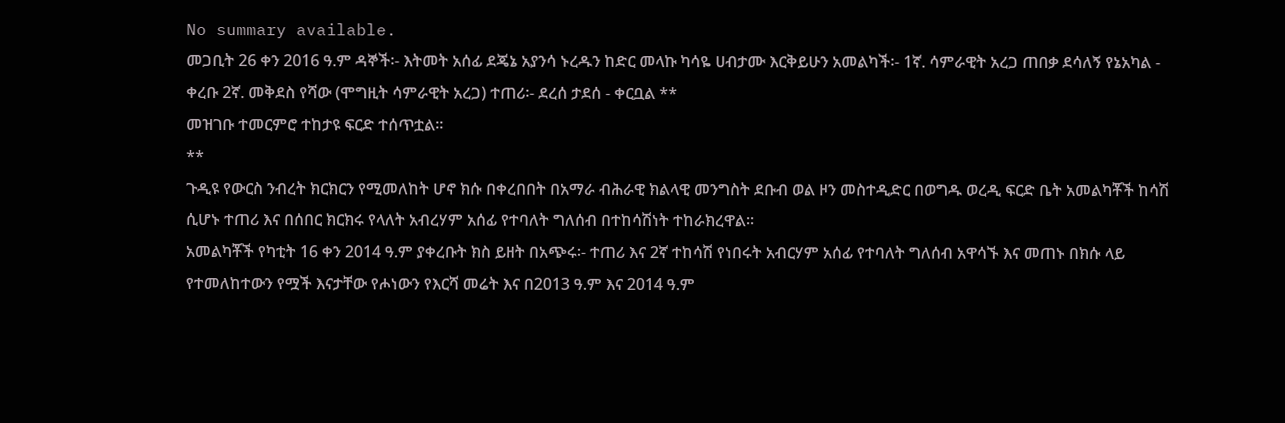No summary available.
መጋቢት 26 ቀን 2016 ዓ.ም ዳኞች፡- እትመት አሰፊ ደጄኔ አያንሳ ኑረዱን ከድር መላኩ ካሳዬ ሀብታሙ እርቅይሁን አመልካች፡- 1ኛ. ሳምራዊት አረጋ ጠበቃ ደሳለኝ የኔአካል - ቀረቡ 2ኛ. መቅደስ የሻው (ሞግዚት ሳምራዊት አረጋ) ተጠሪ፡- ደረሰ ታደሰ - ቀርቧል **
መዝገቡ ተመርምሮ ተከታዩ ፍርድ ተሰጥቷል።
**
ጉዲዩ የውርስ ንብረት ክርክርን የሚመለከት ሆኖ ክሱ በቀረበበት በአማራ ብሕራዊ ክልላዊ መንግስት ደቡብ ወል ዞን መስተዲድር በወግዱ ወረዲ ፍርድ ቤት አመልካቾች ከሳሽ ሲሆኑ ተጠሪ እና በሰበር ክርክሩ የላለት አብረሃም አሰፊ የተባለት ግለሰብ በተከሳሽነት ተከራክረዋል።
አመልካቾች የካቲት 16 ቀን 2014 ዓ.ም ያቀረቡት ክስ ይዘት በአጭሩ፡- ተጠሪ እና 2ኛ ተከሳሽ የነበሩት አብርሃም አሰፊ የተባለት ግለሰብ አዋሳኙ እና መጠኑ በክሱ ላይ የተመለከተውን የሟች እናታቸው የሖነውን የእርሻ መሬት እና በ2013 ዓ.ም እና 2014 ዓ.ም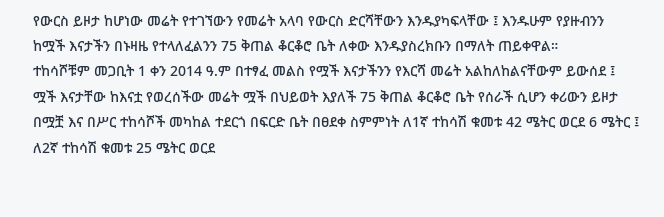የውርስ ይዞታ ከሆነው መሬት የተገኘውን የመሬት አላባ የውርስ ድርሻቸውን እንዱያካፍላቸው ፤ እንዱሁም የያዙብንን ከሟች እናታችን በኑዛዜ የተላለፈልንን 75 ቅጠል ቆርቆሮ ቤት ለቀው እንዱያስረክቡን በማለት ጠይቀዋል።
ተከሳሾቹም መጋቢት 1 ቀን 2014 ዓ.ም በተፃፈ መልስ የሟች እናታችንን የእርሻ መሬት አልከለከልናቸውም ይውሰደ ፤ ሟች እናታቸው ከእናቷ የወረሰችው መሬት ሟች በህይወት እያለች 75 ቅጠል ቆርቆሮ ቤት የሰራች ሲሆን ቀሪውን ይዞታ በሟቿ እና በሥር ተከሳሾች መካከል ተደርጎ በፍርድ ቤት በፀደቀ ስምምነት ለ1ኛ ተከሳሽ ቁመቱ 42 ሜትር ወርደ 6 ሜትር ፤ ለ2ኛ ተከሳሽ ቁመቱ 25 ሜትር ወርደ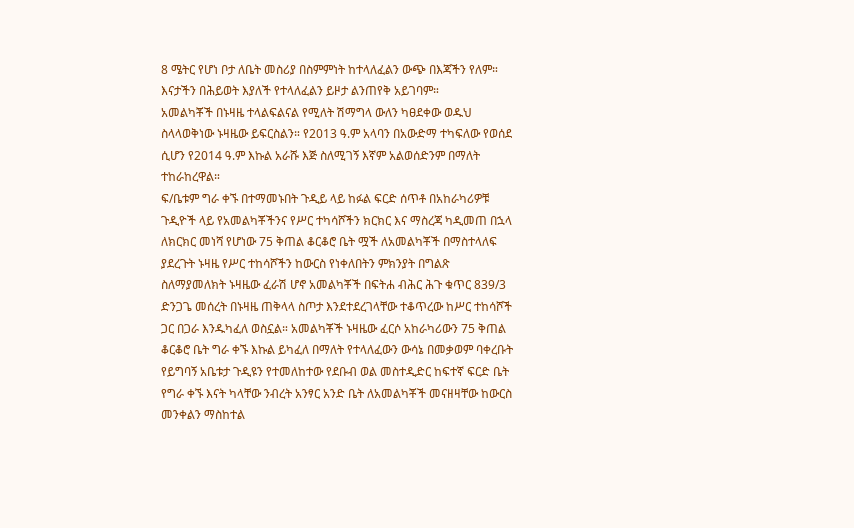8 ሜትር የሆነ ቦታ ለቤት መስሪያ በስምምነት ከተላለፈልን ውጭ በእጃችን የለም። እናታችን በሕይወት እያለች የተላለፈልን ይዞታ ልንጠየቅ አይገባም።
አመልካቾች በኑዛዜ ተላልፍልናል የሚለት ሽማግላ ውለን ካፀደቀው ወዱህ ስላላወቅነው ኑዛዜው ይፍርስልን። የ2013 ዓ.ም አላባን በአውድማ ተካፍለው የወሰደ ሲሆን የ2014 ዓ.ም እኩል አራሹ እጅ ስለሚገኝ እኛም አልወሰድንም በማለት ተከራከረዋል።
ፍ/ቤቱም ግራ ቀኙ በተማመኑበት ጉዲይ ላይ ከፉል ፍርድ ሰጥቶ በአከራካሪዎቹ ጉዲዮች ላይ የአመልካቾችንና የሥር ተካሳሾችን ክርክር እና ማስረጃ ካዲመጠ በኋላ ለክርክር መነሻ የሆነው 75 ቅጠል ቆርቆሮ ቤት ሟች ለአመልካቾች በማስተላለፍ ያደረጉት ኑዛዜ የሥር ተከሳሾችን ከውርስ የነቀለበትን ምክንያት በግልጽ ስለማያመለክት ኑዛዜው ፈራሽ ሆኖ አመልካቾች በፍትሐ ብሕር ሕጉ ቁጥር 839/3 ድንጋጌ መሰረት በኑዛዜ ጠቅላላ ስጦታ እንደተደረገላቸው ተቆጥረው ከሥር ተከሳሾች ጋር በጋራ እንዱካፈለ ወስኗል። አመልካቾች ኑዛዜው ፈርሶ አከራካሪውን 75 ቅጠል ቆርቆሮ ቤት ግራ ቀኙ እኩል ይካፈለ በማለት የተላለፈውን ውሳኔ በመቃወም ባቀረቡት የይግባኝ አቤቱታ ጉዲዩን የተመለከተው የደቡብ ወል መስተዲድር ከፍተኛ ፍርድ ቤት የግራ ቀኙ እናት ካላቸው ንብረት አንፃር አንድ ቤት ለአመልካቾች መናዘዛቸው ከውርስ መንቀልን ማስከተል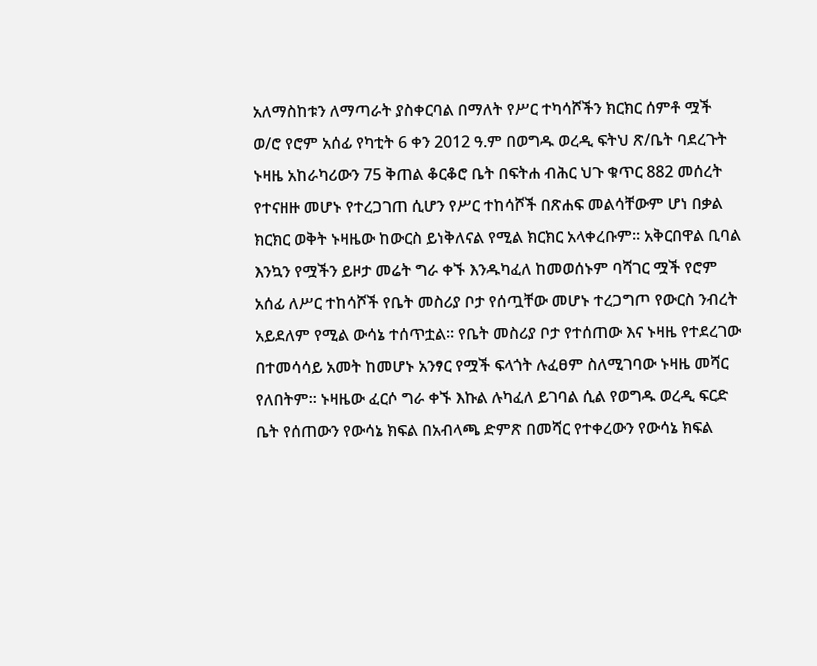አለማስከቱን ለማጣራት ያስቀርባል በማለት የሥር ተካሳሾችን ክርክር ሰምቶ ሟች ወ/ሮ የሮም አሰፊ የካቲት 6 ቀን 2012 ዓ.ም በወግዱ ወረዲ ፍትህ ጽ/ቤት ባደረጉት ኑዛዜ አከራካሪውን 75 ቅጠል ቆርቆሮ ቤት በፍትሐ ብሕር ህጉ ቁጥር 882 መሰረት የተናዘዙ መሆኑ የተረጋገጠ ሲሆን የሥር ተከሳሾች በጽሐፍ መልሳቸውም ሆነ በቃል ክርክር ወቅት ኑዛዜው ከውርስ ይነቅለናል የሚል ክርክር አላቀረቡም። አቅርበዋል ቢባል እንኳን የሟችን ይዞታ መሬት ግራ ቀኙ እንዱካፈለ ከመወሰኑም ባሻገር ሟች የሮም አሰፊ ለሥር ተከሳሾች የቤት መስሪያ ቦታ የሰጧቸው መሆኑ ተረጋግጦ የውርስ ንብረት አይደለም የሚል ውሳኔ ተሰጥቷል። የቤት መስሪያ ቦታ የተሰጠው እና ኑዛዜ የተደረገው በተመሳሳይ አመት ከመሆኑ አንፃር የሟች ፍላጎት ሉፈፀም ስለሚገባው ኑዛዜ መሻር የለበትም። ኑዛዜው ፈርሶ ግራ ቀኙ እኩል ሉካፈለ ይገባል ሲል የወግዱ ወረዲ ፍርድ ቤት የሰጠውን የውሳኔ ክፍል በአብላጫ ድምጽ በመሻር የተቀረውን የውሳኔ ክፍል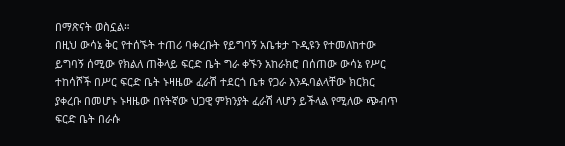በማጽናት ወስኗል።
በዚህ ውሳኔ ቅር የተሰኙት ተጠሪ ባቀረቡት የይግባኝ አቤቱታ ጉዲዩን የተመለከተው ይግባኝ ሰሚው የክልለ ጠቅላይ ፍርድ ቤት ግራ ቀኙን አከራክሮ በሰጠው ውሳኔ የሥር ተከሳሾች በሥር ፍርድ ቤት ኑዛዜው ፈራሽ ተደርጎ ቤቱ የጋራ እንዱባልላቸው ክርክር ያቀረቡ በመሆኑ ኑዛዜው በየትኛው ህጋዊ ምክንያት ፈራሽ ላሆን ይችላል የሚለው ጭብጥ ፍርድ ቤት በራሱ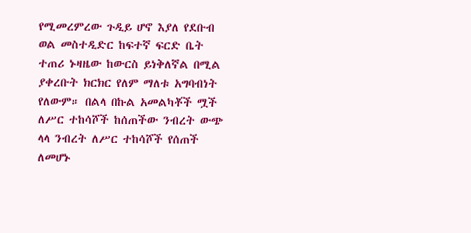የሚመረምረው ጉዲይ ሆኖ እያለ የደቡብ ወል መስተዲድር ከፍተኛ ፍርድ ቤት ተጠሪ ኑዛዜው ከውርስ ይነቅለኛል በሚል ያቀረቡት ክርክር የለም ማለቱ አግባብነት የለውም። በልላ በኩል አመልካቾች ሟች ለሥር ተከሳሾች ከሰጠችው ንብረት ውጭ ላላ ንብረት ለሥር ተከሳሾች የሰጠች ለመሆኑ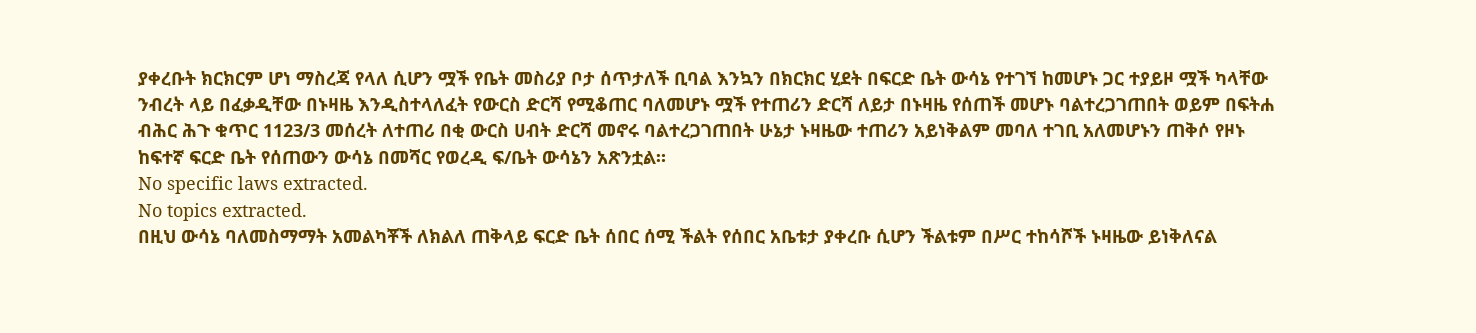ያቀረቡት ክርክርም ሆነ ማስረጃ የላለ ሲሆን ሟች የቤት መስሪያ ቦታ ሰጥታለች ቢባል እንኳን በክርክር ሂደት በፍርድ ቤት ውሳኔ የተገኘ ከመሆኑ ጋር ተያይዞ ሟች ካላቸው ንብረት ላይ በፈቃዲቸው በኑዛዜ እንዲስተላለፈት የውርስ ድርሻ የሚቆጠር ባለመሆኑ ሟች የተጠሪን ድርሻ ለይታ በኑዛዜ የሰጠች መሆኑ ባልተረጋገጠበት ወይም በፍትሐ ብሕር ሕጉ ቁጥር 1123/3 መሰረት ለተጠሪ በቂ ውርስ ሀብት ድርሻ መኖሩ ባልተረጋገጠበት ሁኔታ ኑዛዜው ተጠሪን አይነቅልም መባለ ተገቢ አለመሆኑን ጠቅሶ የዞኑ ከፍተኛ ፍርድ ቤት የሰጠውን ውሳኔ በመሻር የወረዲ ፍ/ቤት ውሳኔን አጽንቷል።
No specific laws extracted.
No topics extracted.
በዚህ ውሳኔ ባለመስማማት አመልካቾች ለክልለ ጠቅላይ ፍርድ ቤት ሰበር ሰሚ ችልት የሰበር አቤቱታ ያቀረቡ ሲሆን ችልቱም በሥር ተከሳሾች ኑዛዜው ይነቅለናል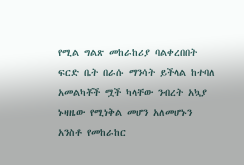የሚል ግልጽ መከራከሪያ ባልቀረበበት ፍርድ ቤት በራሱ ማንሳት ይችላል ከተባለ አመልካቾች ሟች ካላቸው ንብረት አኳያ ኑዛዜው የሚነቅል መሆን አለመሆኑን አንስቶ የመከራከር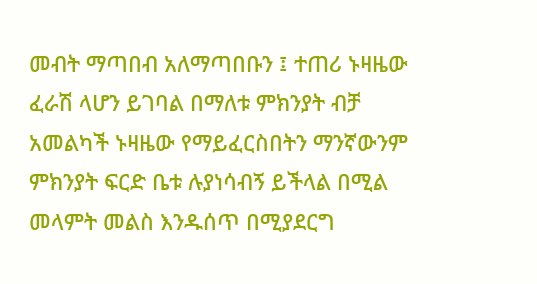መብት ማጣበብ አለማጣበቡን ፤ ተጠሪ ኑዛዜው ፈራሽ ላሆን ይገባል በማለቱ ምክንያት ብቻ አመልካች ኑዛዜው የማይፈርስበትን ማንኛውንም ምክንያት ፍርድ ቤቱ ሉያነሳብኝ ይችላል በሚል መላምት መልስ እንዱሰጥ በሚያደርግ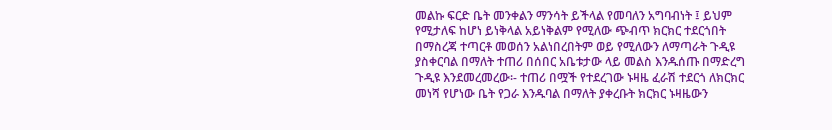መልኩ ፍርድ ቤት መንቀልን ማንሳት ይችላል የመባለን አግባብነት ፤ ይህም የሚታለፍ ከሆነ ይነቅላል አይነቅልም የሚለው ጭብጥ ክርክር ተደርጎበት በማስረጃ ተጣርቶ መወሰን አልነበረበትም ወይ የሚለውን ለማጣራት ጉዲዩ ያስቀርባል በማለት ተጠሪ በሰበር አቤቱታው ላይ መልስ እንዱሰጡ በማድረግ ጉዲዩ እንደመረመረው፡- ተጠሪ በሟች የተደረገው ኑዛዜ ፈራሽ ተደርጎ ለክርክር መነሻ የሆነው ቤት የጋራ እንዱባል በማለት ያቀረቡት ክርክር ኑዛዜውን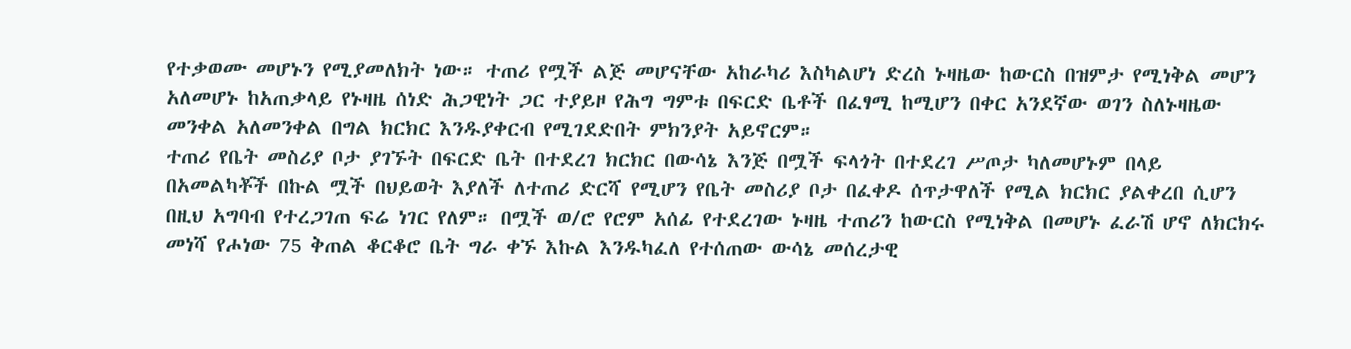የተቃወሙ መሆኑን የሚያመለክት ነው። ተጠሪ የሟች ልጅ መሆናቸው አከራካሪ እስካልሆነ ድረስ ኑዛዜው ከውርስ በዝምታ የሚነቅል መሆን አለመሆኑ ከአጠቃላይ የኑዛዜ ሰነድ ሕጋዊነት ጋር ተያይዞ የሕግ ግምቱ በፍርድ ቤቶች በፈፃሚ ከሚሆን በቀር አንደኛው ወገን ስለኑዛዜው መንቀል አለመንቀል በግል ክርክር እንዱያቀርብ የሚገደድበት ምክንያት አይኖርም።
ተጠሪ የቤት መስሪያ ቦታ ያገኙት በፍርድ ቤት በተደረገ ክርክር በውሳኔ እንጅ በሟች ፍላጎት በተደረገ ሥጦታ ካለመሆኑም በላይ በአመልካቾች በኩል ሟች በህይወት እያለች ለተጠሪ ድርሻ የሚሆን የቤት መስሪያ ቦታ በፈቀዶ ሰጥታዋለች የሚል ክርክር ያልቀረበ ሲሆን በዚህ አግባብ የተረጋገጠ ፍሬ ነገር የለም። በሟች ወ/ሮ የሮም አሰፊ የተደረገው ኑዛዜ ተጠሪን ከውርስ የሚነቅል በመሆኑ ፈራሽ ሆኖ ለክርክሩ መነሻ የሖነው 75 ቅጠል ቆርቆሮ ቤት ግራ ቀኙ እኩል እንዱካፈለ የተሰጠው ውሳኔ መሰረታዊ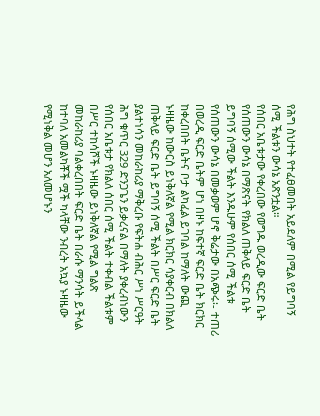የሕግ ስህተት የተፈፀመበት አይደለም በሚል የይግባኝ ሰሚ ችልቱን ውሳኔ አጽንቷል።
የሰበር አቤቱታው የቀረበው የወግዱ ወረዲው ፍርድ ቤት የሰጠውን ውሳኔ በማጽናት የክልለ ጠቅላይ ፍርድ ቤት ይግባኝ ሰሚው ችልት እንዱሁም የሰበር ሰሚ ችልቱ የሰጠውን ውሳኔ በመቃወም ሆኖ ቅሬታው በአጭሩ፡- ተጠሪ በወረዲ ፍርድ ቤትም ሆነ በዞኑ ከፍተኛ ፍርድ ቤት ክርክር ከቀረበበት ቤትና ቦታ ልካፈል ይገባል ከማለት ውጪ ኑዛዜው ከውርስ ይነቅለኛል የሚል ክርክር ሳያቀርብ በክልለ ጠቅላይ ፍርድ ቤት ይግባኝ ሰሚ ችልት በሥር ፍርድ ቤት ያልተነሳን መከራከሪያ ማቅረቡ የፍትሐ ብሕር ሥነ ሥርዓት ሕግ ቁጥር 329 ድንጋጌን ይቃረናል በማለት ያቀረብነውን የሰበር አቤቱታ የክልለ ሰበር ሰሚ ችልት ተቀብል ችልቱም በሥር ተከሳሾች ኑዛዜው ይነቅለኛል የሚል ግልጽ መከራከሪያ ባልቀረበበት ፍርድ ቤት በራሱ ማንሳት ይችላል ከተባለ አመልካቾች ሟች ካላቸው ንብረት አኳያ ኑዛዜው የሚነቅል መሆን አለመሆኑን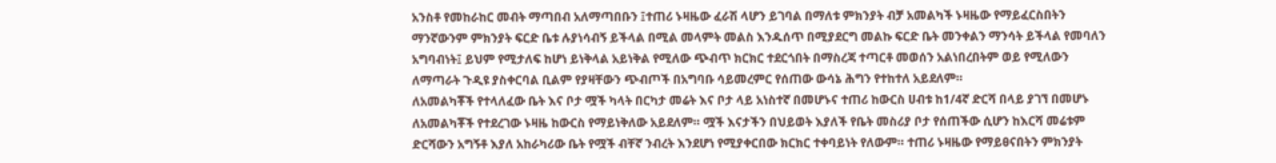አንስቶ የመከራከር መብት ማጣበብ አለማጣበቡን ፤ተጠሪ ኑዛዜው ፈራሽ ላሆን ይገባል በማለቱ ምክንያት ብቻ አመልካች ኑዛዜው የማይፈርስበትን ማንኛውንም ምክንያት ፍርድ ቤቱ ሉያነሳብኝ ይችላል በሚል መላምት መልስ እንዱሰጥ በሚያደርግ መልኩ ፍርድ ቤት መንቀልን ማንሳት ይችላል የመባለን አግባብነት፤ ይህም የሚታለፍ ከሆነ ይነቅላል አይነቅል የሚለው ጭብጥ ክርክር ተደርጎበት በማስረጃ ተጣርቶ መወሰን አልነበረበትም ወይ የሚለውን ለማጣራት ጉዲዩ ያስቀርባል ቢልም የያዛቸውን ጭብጦች በአግባቡ ሳይመረምር የሰጠው ውሳኔ ሕግን የተከተለ አይደለም።
ለአመልካቾች የተላለፈው ቤት እና ቦታ ሟች ካላት በርካታ መሬት እና ቦታ ላይ አነስተኛ በመሆኑና ተጠሪ ከውርስ ሀብቱ ከ1/4ኛ ድርሻ በላይ ያገኘ በመሆኑ ለአመልካቾች የተደረገው ኑዛዜ ከውርስ የማይነቅለው አይደለም። ሟች እናታችን በህይወት እያለች የቤት መስሪያ ቦታ የሰጠችው ሲሆን ከእርሻ መሬቱም ድርሻውን አግኝቶ እያለ አከራካሪው ቤት የሟች ብቸኛ ንብረት እንደሆነ የሚያቀርበው ክርክር ተቀባይነት የለውም። ተጠሪ ኑዛዜው የማይፀናበትን ምክንያት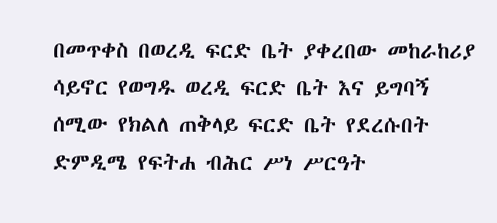በመጥቀስ በወረዲ ፍርድ ቤት ያቀረበው መከራከሪያ ሳይኖር የወግዱ ወረዲ ፍርድ ቤት እና ይግባኝ ሰሚው የክልለ ጠቅላይ ፍርድ ቤት የደረሱበት ድምዲሜ የፍትሐ ብሕር ሥነ ሥርዓት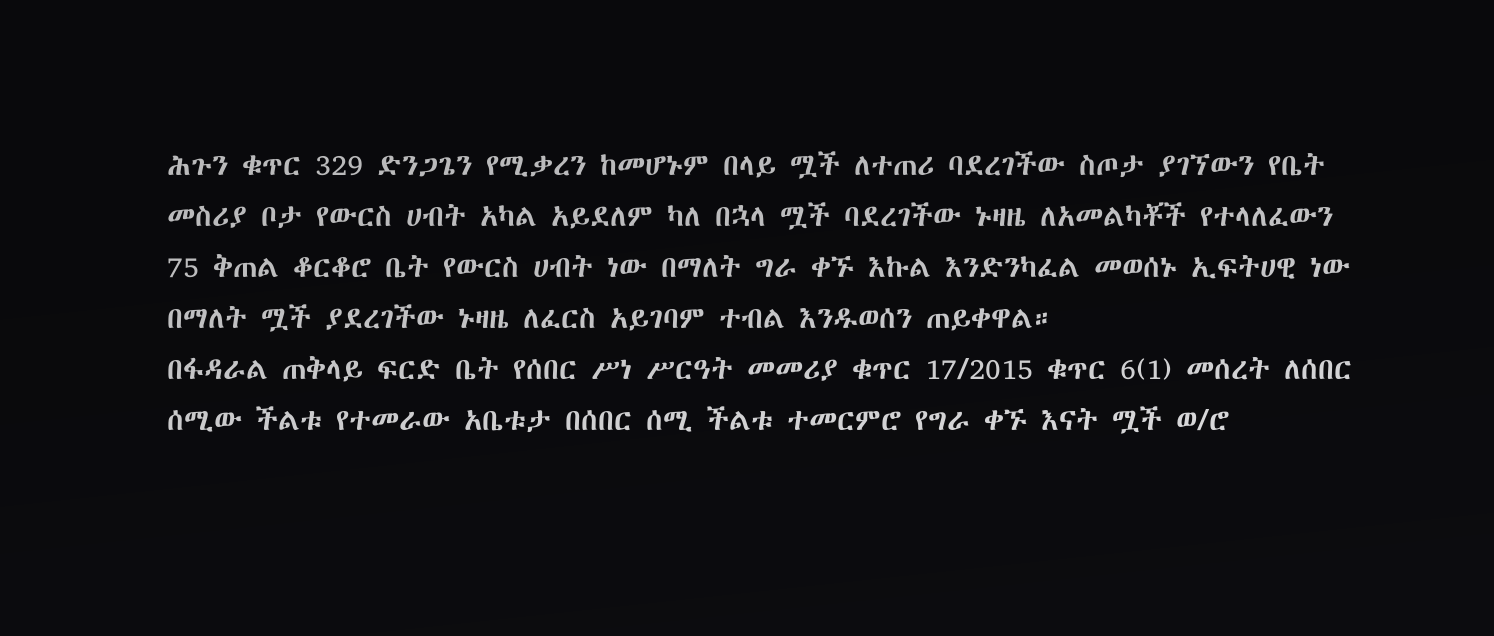ሕጉን ቁጥር 329 ድንጋጌን የሚቃረን ከመሆኑም በላይ ሟች ለተጠሪ ባደረገችው ስጦታ ያገኘውን የቤት መስሪያ ቦታ የውርስ ሀብት አካል አይደለም ካለ በኋላ ሟች ባደረገችው ኑዛዜ ለአመልካቾች የተላለፈውን 75 ቅጠል ቆርቆሮ ቤት የውርስ ሀብት ነው በማለት ግራ ቀኙ እኩል እንድንካፈል መወሰኑ ኢፍትሀዊ ነው በማለት ሟች ያደረገችው ኑዛዜ ለፈርስ አይገባም ተብል እንዱወሰን ጠይቀዋል።
በፋዳራል ጠቅላይ ፍርድ ቤት የሰበር ሥነ ሥርዓት መመሪያ ቁጥር 17/2015 ቁጥር 6(1) መሰረት ለሰበር ሰሚው ችልቱ የተመራው አቤቱታ በሰበር ሰሚ ችልቱ ተመርምሮ የግራ ቀኙ እናት ሟች ወ/ሮ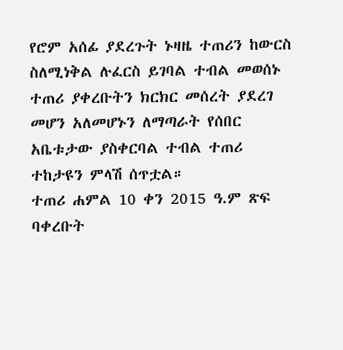የሮም አሰፊ ያደረጉት ኑዛዜ ተጠሪን ከውርስ ስለሚነቅል ሉፈርስ ይገባል ተብል መወሰኑ ተጠሪ ያቀረቡትን ክርክር መሰረት ያደረገ መሆን አለመሆኑን ለማጣራት የሰበር አቤቱታው ያስቀርባል ተብል ተጠሪ ተከታዩን ምላሽ ሰጥቷል።
ተጠሪ ሐምል 10 ቀን 2015 ዓ.ም ጽፍ ባቀረቡት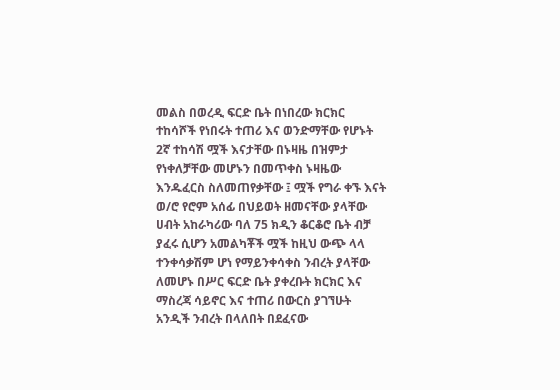መልስ በወረዲ ፍርድ ቤት በነበረው ክርክር ተከሳሾች የነበሩት ተጠሪ እና ወንድማቸው የሆኑት 2ኛ ተከሳሽ ሟች እናታቸው በኑዛዜ በዝምታ የነቀለቻቸው መሆኑን በመጥቀስ ኑዛዜው እንዱፈርስ ስለመጠየቃቸው ፤ ሟች የግራ ቀኙ እናት ወ/ሮ የሮም አሰፊ በህይወት ዘመናቸው ያላቸው ሀብት አከራካሪው ባለ 75 ክዲን ቆርቆሮ ቤት ብቻ ያፈሩ ሲሆን አመልካቾች ሟች ከዚህ ውጭ ላላ ተንቀሳቃሽም ሆነ የማይንቀሳቀስ ንብረት ያላቸው ለመሆኑ በሥር ፍርድ ቤት ያቀረቡት ክርክር እና ማስረጃ ሳይኖር እና ተጠሪ በውርስ ያገኘሁት አንዲች ንብረት በላለበት በደፈናው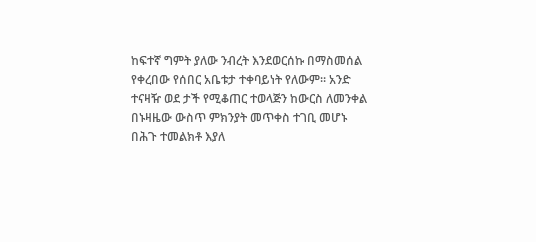ከፍተኛ ግምት ያለው ንብረት እንደወርሰኩ በማስመሰል የቀረበው የሰበር አቤቱታ ተቀባይነት የለውም። አንድ ተናዛዥ ወደ ታች የሚቆጠር ተወላጅን ከውርስ ለመንቀል በኑዛዜው ውስጥ ምክንያት መጥቀስ ተገቢ መሆኑ በሕጉ ተመልክቶ እያለ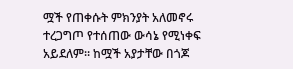ሟች የጠቀሱት ምክንያት አለመኖሩ ተረጋግጦ የተሰጠው ውሳኔ የሚነቀፍ አይደለም። ከሟች አያታቸው በጎጆ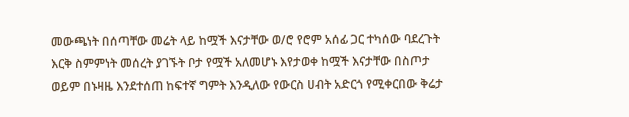መውጫነት በሰጣቸው መሬት ላይ ከሟች እናታቸው ወ/ሮ የሮም አሰፊ ጋር ተካሰው ባደረጉት እርቅ ስምምነት መሰረት ያገኙት ቦታ የሟች አለመሆኑ እየታወቀ ከሟች እናታቸው በስጦታ ወይም በኑዛዜ እንደተሰጠ ከፍተኛ ግምት እንዲለው የውርስ ሀብት አድርጎ የሚቀርበው ቅሬታ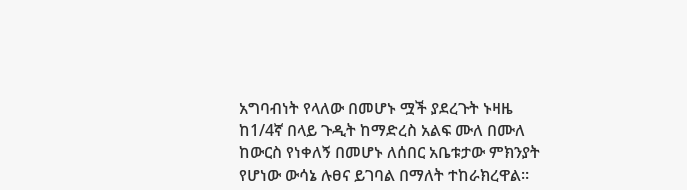አግባብነት የላለው በመሆኑ ሟች ያደረጉት ኑዛዜ ከ1/4ኛ በላይ ጉዲት ከማድረስ አልፍ ሙለ በሙለ ከውርስ የነቀለኝ በመሆኑ ለሰበር አቤቱታው ምክንያት የሆነው ውሳኔ ሉፀና ይገባል በማለት ተከራክረዋል።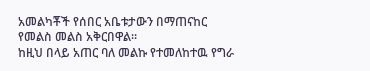አመልካቾች የሰበር አቤቱታውን በማጠናከር የመልስ መልስ አቅርበዋል።
ከዚህ በላይ አጠር ባለ መልኩ የተመለከተዉ የግራ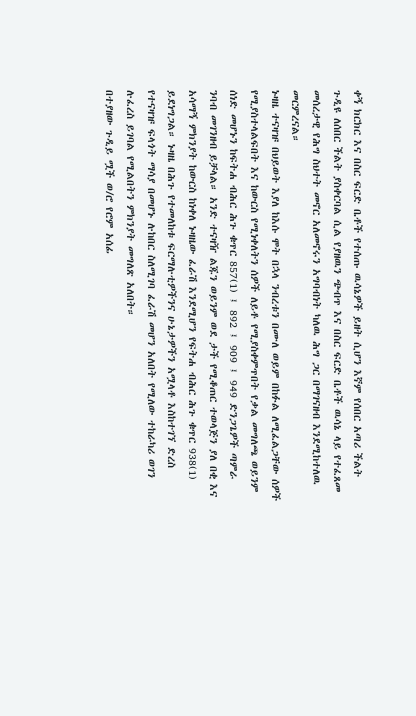ቀኝ ክርክር እና በስር ፍርድ ቤቶች የተሰጡ ዉሳኔዎች ይዘት ሲሆን እኛም የሰበር አጣሪ ችልት ጉዲዩ ለሰበር ችልት ያስቀርባል ሲል የያዘዉን ጭብጥ እና በስር ፍርድ ቤቶች ዉሳኔ ላይ የተፈጸመ መሰረታዊ የሕግ ስህተት መኖር አለመኖሩን አግባብነት ካለዉ ሕግ ጋር በማገናዘብ እንደሚከተለዉ መርምረናል።
ኑዛዜ ተናዛዡ በህይወት እያለ ከእሱ ሞት በኋላ ንብረቱን በሙለ ወይም በከፉል ለሚፈልጋቸው ሰዎች የሚያስተላልፍበት እና ከውርስ የሚነቀለትን ሰዎች ለይቶ የሚያስቀምጥበት የቃል መግለጫ ወይንም ሰነድ መሆኑን ከፍትሐ ብሕር ሕጉ ቁጥር 857(1) ፤ 892 ፤ 909 ፤ 949 ድንጋጌዎች ጣምራ ንባብ መገንዘብ ይቻላል። አንድ ተናዛዥ ልጁን ወይንም ወደ ታች የሚቆጠር ተወላጅን ያለ በቂ እና አሳማኝ ምክንያት ከውርስ ከነቀለ ኑዛዜው ፈራሽ እንደሚሆን የፍትሐ ብሕር ሕጉ ቁጥር 938(1) ይደነግጋል። ኑዛዜ በሕጉ የተመለከቱ ፍርማሉቲዎችንና ሁኔታዎችን አሟላቶ እስከተገኘ ድረስ የተናዛዡ ፍላጎት ማሳያ በመሆኑ ሉከበር ስለሚገባ ፈራሽ መሆን አለበት የሚለው ተከራካሪ ወገን ሉፈረስ ይገባል የሚልበትን ምክንያት መግለጽ አለበት።
በተያዘው ጉዲይ ሟች ወ/ሮ የሮም አሰፊ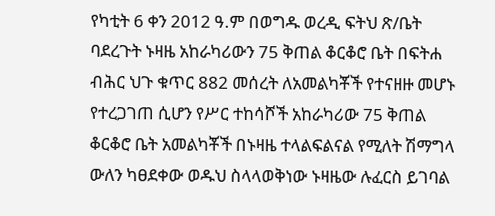የካቲት 6 ቀን 2012 ዓ.ም በወግዱ ወረዲ ፍትህ ጽ/ቤት ባደረጉት ኑዛዜ አከራካሪውን 75 ቅጠል ቆርቆሮ ቤት በፍትሐ ብሕር ህጉ ቁጥር 882 መሰረት ለአመልካቾች የተናዘዙ መሆኑ የተረጋገጠ ሲሆን የሥር ተከሳሾች አከራካሪው 75 ቅጠል ቆርቆሮ ቤት አመልካቾች በኑዛዜ ተላልፍልናል የሚለት ሽማግላ ውለን ካፀደቀው ወዱህ ስላላወቅነው ኑዛዜው ሉፈርስ ይገባል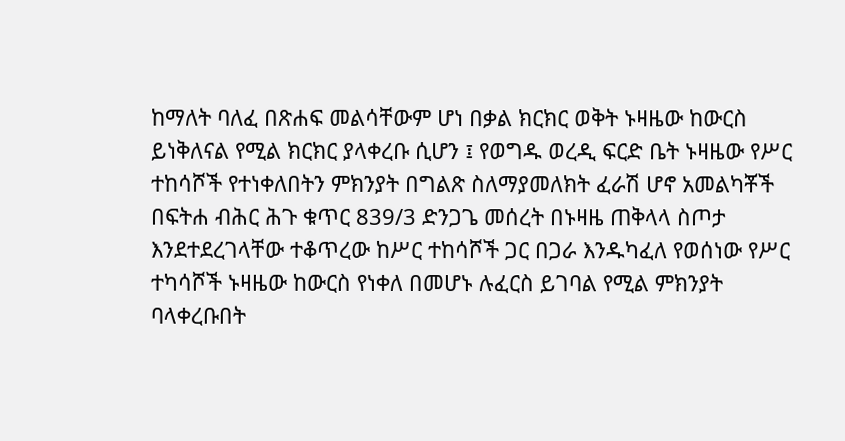ከማለት ባለፈ በጽሐፍ መልሳቸውም ሆነ በቃል ክርክር ወቅት ኑዛዜው ከውርስ ይነቅለናል የሚል ክርክር ያላቀረቡ ሲሆን ፤ የወግዱ ወረዲ ፍርድ ቤት ኑዛዜው የሥር ተከሳሾች የተነቀለበትን ምክንያት በግልጽ ስለማያመለክት ፈራሽ ሆኖ አመልካቾች በፍትሐ ብሕር ሕጉ ቁጥር 839/3 ድንጋጌ መሰረት በኑዛዜ ጠቅላላ ስጦታ እንደተደረገላቸው ተቆጥረው ከሥር ተከሳሾች ጋር በጋራ እንዱካፈለ የወሰነው የሥር ተካሳሾች ኑዛዜው ከውርስ የነቀለ በመሆኑ ሉፈርስ ይገባል የሚል ምክንያት ባላቀረቡበት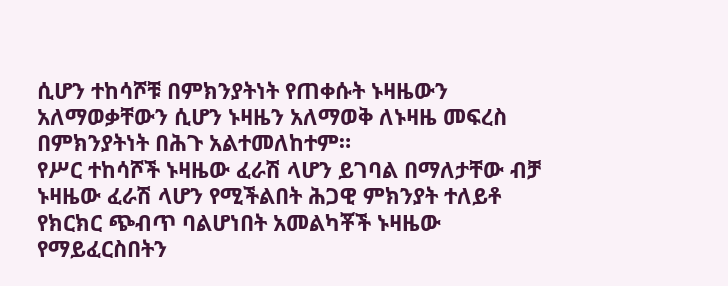ሲሆን ተከሳሾቹ በምክንያትነት የጠቀሱት ኑዛዜውን አለማወቃቸውን ሲሆን ኑዛዜን አለማወቅ ለኑዛዜ መፍረስ በምክንያትነት በሕጉ አልተመለከተም።
የሥር ተከሳሾች ኑዛዜው ፈራሽ ላሆን ይገባል በማለታቸው ብቻ ኑዛዜው ፈራሽ ላሆን የሚችልበት ሕጋዊ ምክንያት ተለይቶ የክርክር ጭብጥ ባልሆነበት አመልካቾች ኑዛዜው የማይፈርስበትን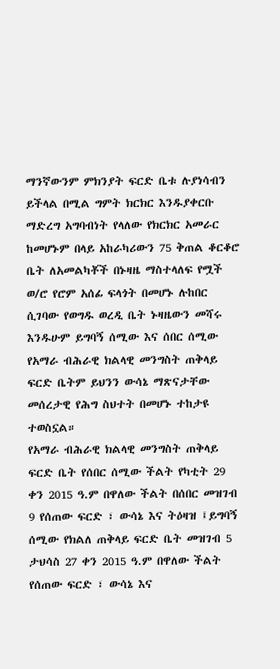ማንኛውንም ምክንያት ፍርድ ቤቱ ሉያነሳብን ይችላል በሚል ግምት ክርክር እንዱያቀርቡ ማድረግ አግባብነት የላለው የክርክር አመራር ከመሆኑም በላይ አከራካሪውን 75 ቅጠል ቆርቆሮ ቤት ለአመልካቾች በኑዛዜ ማስተላለፍ የሟች ወ/ሮ የሮም አሰፊ ፍላጎት በመሆኑ ሉከበር ሲገባው የወግዱ ወረዲ ቤት ኑዛዜውን መሻሩ እንዱሁም ይግባኝ ሰሚው እና ሰበር ሰሚው የአማራ ብሕራዊ ክልላዊ መንግስት ጠቅላይ ፍርድ ቤትም ይህንን ውሳኔ ማጽናታቸው መሰረታዊ የሕግ ስህተት በመሆኑ ተከታዩ ተወስኗል።
የአማራ ብሕራዊ ክልላዊ መንግስት ጠቅላይ ፍርድ ቤት የሰበር ሰሚው ችልት የካቲት 29 ቀን 2015 ዓ.ም በዋለው ችልት በሰበር መዝገብ 9 የሰጠው ፍርድ ፣ ውሳኔ እና ትዕዛዝ ፤ይግባኝ ሰሚው የክልለ ጠቅላይ ፍርድ ቤት መዝገብ 5 ታህሳስ 27 ቀን 2015 ዓ.ም በዋለው ችልት የሰጠው ፍርድ ፣ ውሳኔ እና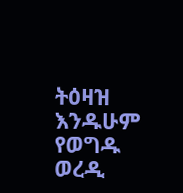ትዕዛዝ እንዱሁም የወግዱ ወረዲ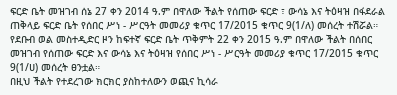ፍርድ ቤት መዝገብ ሰኔ 27 ቀን 2014 ዓ.ም በዋለው ችልት የሰጠው ፍርድ ፣ ውሳኔ እና ትዕዛዝ በፋደራል ጠቅላይ ፍርድ ቤት የሰበር ሥነ - ሥርዓት መመሪያ ቁጥር 17/2015 ቁጥር 9(1/ለ) መሰረት ተሽሯል።
የደቡብ ወል መስተዲድር ዞን ከፍተኛ ፍርድ ቤት ጥቅምት 22 ቀን 2015 ዓ.ም በዋለው ችልት በሰበር መዝገብ የሰጠው ፍርድ እና ውሳኔ እና ትዕዛዝ የሰበር ሥነ - ሥርዓት መመሪያ ቁጥር 17/2015 ቁጥር 9(1/ሀ) መሰረት ፀንቷል።
በዚህ ችልት የተደረገው ክርክር ያስከተለውን ወጪና ኪሳራ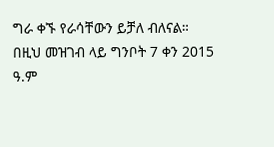ግራ ቀኙ የራሳቸውን ይቻለ ብለናል።
በዚህ መዝገብ ላይ ግንቦት 7 ቀን 2015 ዓ.ም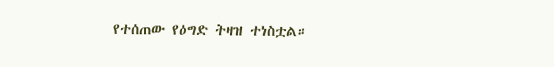የተሰጠው የዕግድ ትዛዝ ተነስቷል።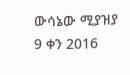ውሳኔው ሚያዝያ 9 ቀን 2016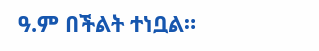ዓ.ም በችልት ተነቧል።